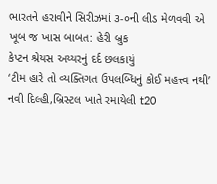ભારતને હરાવીને સિરીઝમાં ૩-૦ની લીડ મેળવવી એ ખૂબ જ ખાસ બાબત: હેરી બ્રુક
કેપ્ટન શ્રેયસ અય્યરનું દર્દ છલકાયું
‘ટીમ હારે તો વ્યક્તિગત ઉપલબ્ધિનું કોઈ મહત્ત્વ નથી’
નવી દિલ્હી,બ્રિસ્ટલ ખાતે રમાયેલી t20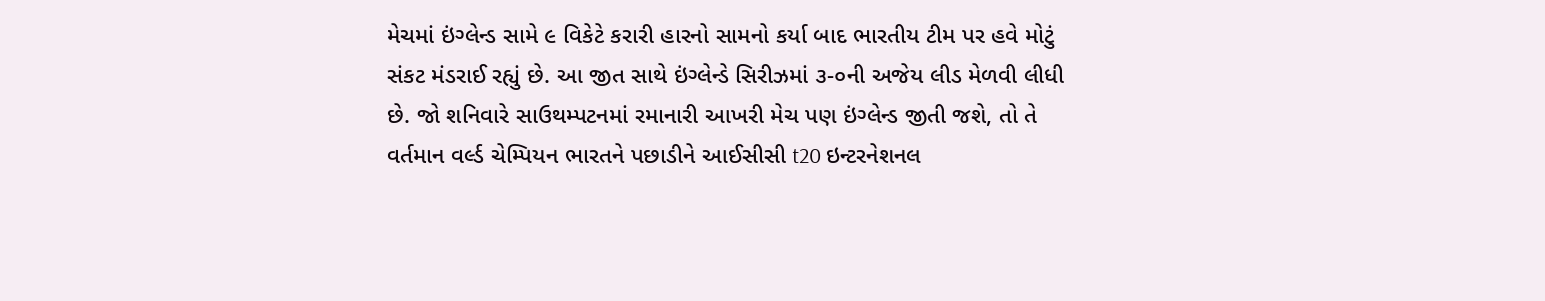મેચમાં ઇંગ્લેન્ડ સામે ૯ વિકેટે કરારી હારનો સામનો કર્યા બાદ ભારતીય ટીમ પર હવે મોટું સંકટ મંડરાઈ રહ્યું છે. આ જીત સાથે ઇંગ્લેન્ડે સિરીઝમાં ૩-૦ની અજેય લીડ મેળવી લીધી છે. જો શનિવારે સાઉથમ્પટનમાં રમાનારી આખરી મેચ પણ ઇંગ્લેન્ડ જીતી જશે, તો તે વર્તમાન વર્લ્ડ ચેમ્પિયન ભારતને પછાડીને આઈસીસી t20 ઇન્ટરનેશનલ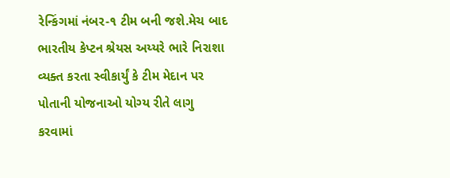રેન્કિંગમાં નંબર-૧ ટીમ બની જશે.મેચ બાદ ભારતીય કેપ્ટન શ્રેયસ અય્યરે ભારે નિરાશા વ્યક્ત કરતા સ્વીકાર્યું કે ટીમ મેદાન પર પોતાની યોજનાઓ યોગ્ય રીતે લાગુ કરવામાં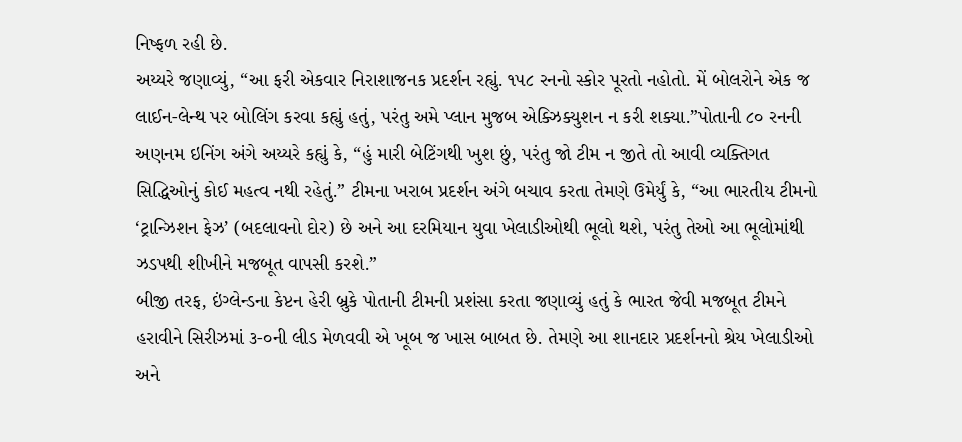નિષ્ફળ રહી છે.
અય્યરે જણાવ્યું, “આ ફરી એકવાર નિરાશાજનક પ્રદર્શન રહ્યું. ૧૫૮ રનનો સ્કોર પૂરતો નહોતો. મેં બોલરોને એક જ લાઈન-લેન્થ પર બોલિંગ કરવા કહ્યું હતું, પરંતુ અમે પ્લાન મુજબ એક્ઝિક્યુશન ન કરી શક્યા.”પોતાની ૮૦ રનની અણનમ ઇનિંગ અંગે અય્યરે કહ્યું કે, “હું મારી બેટિંગથી ખુશ છું, પરંતુ જો ટીમ ન જીતે તો આવી વ્યક્તિગત સિદ્ધિઓનું કોઈ મહત્વ નથી રહેતું.” ટીમના ખરાબ પ્રદર્શન અંગે બચાવ કરતા તેમણે ઉમેર્યું કે, “આ ભારતીય ટીમનો ‘ટ્રાન્ઝિશન ફેઝ’ (બદલાવનો દોર) છે અને આ દરમિયાન યુવા ખેલાડીઓથી ભૂલો થશે, પરંતુ તેઓ આ ભૂલોમાંથી ઝડપથી શીખીને મજબૂત વાપસી કરશે.”
બીજી તરફ, ઇંગ્લેન્ડના કેપ્ટન હેરી બ્રુકે પોતાની ટીમની પ્રશંસા કરતા જણાવ્યું હતું કે ભારત જેવી મજબૂત ટીમને હરાવીને સિરીઝમાં ૩-૦ની લીડ મેળવવી એ ખૂબ જ ખાસ બાબત છે. તેમણે આ શાનદાર પ્રદર્શનનો શ્રેય ખેલાડીઓ અને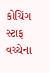કોચિંગ સ્ટાફ વચ્ચેના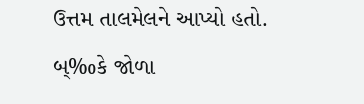ઉત્તમ તાલમેલને આપ્યો હતો. બ્‰કે જોળા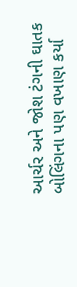આર્ચર અને જોશ ટંગની ઘાતક બોલિંગના પણ વખાણ કર્યા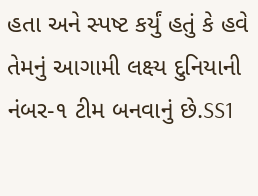હતા અને સ્પષ્ટ કર્યું હતું કે હવે તેમનું આગામી લક્ષ્ય દુનિયાની નંબર-૧ ટીમ બનવાનું છે.SS1